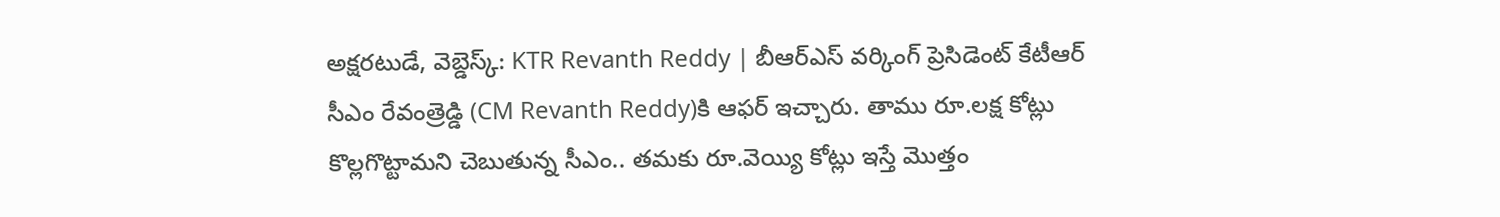అక్షరటుడే, వెబ్డెస్క్: KTR Revanth Reddy | బీఆర్ఎస్ వర్కింగ్ ప్రెసిడెంట్ కేటీఆర్ సీఎం రేవంత్రెడ్డి (CM Revanth Reddy)కి ఆఫర్ ఇచ్చారు. తాము రూ.లక్ష కోట్లు కొల్లగొట్టామని చెబుతున్న సీఎం.. తమకు రూ.వెయ్యి కోట్లు ఇస్తే మొత్తం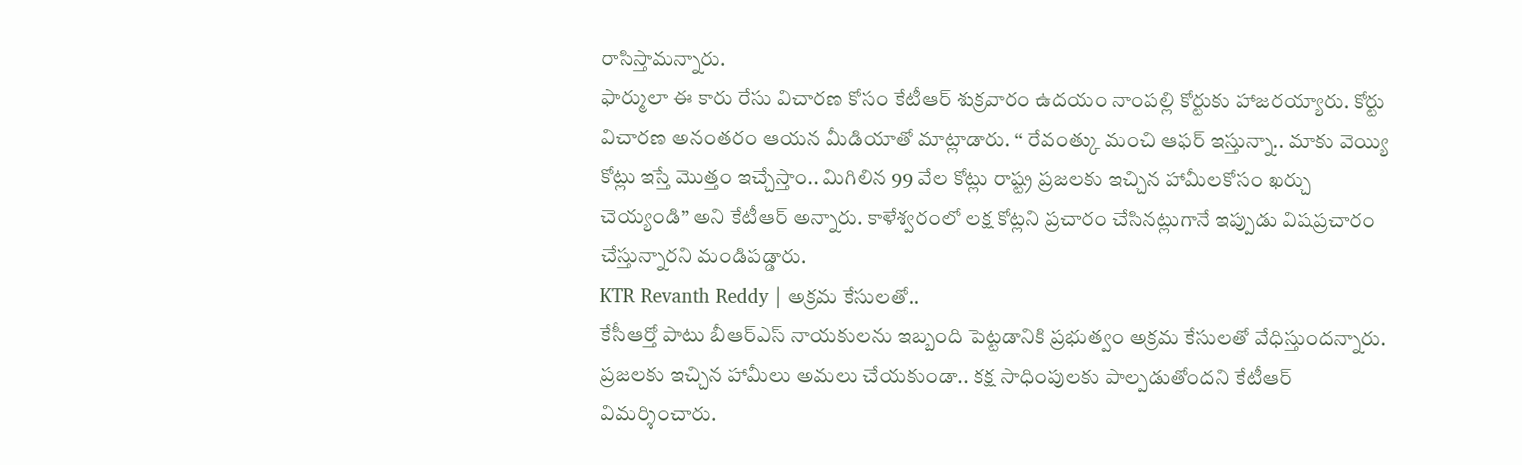రాసిస్తామన్నారు.
ఫార్ములా ఈ కారు రేసు విచారణ కోసం కేటీఆర్ శుక్రవారం ఉదయం నాంపల్లి కోర్టుకు హాజరయ్యారు. కోర్టు విచారణ అనంతరం ఆయన మీడియాతో మాట్లాడారు. ‘‘ రేవంత్కు మంచి ఆఫర్ ఇస్తున్నా.. మాకు వెయ్యి కోట్లు ఇస్తే మొత్తం ఇచ్చేస్తాం.. మిగిలిన 99 వేల కోట్లు రాష్ట్ర ప్రజలకు ఇచ్చిన హామీలకోసం ఖర్చు చెయ్యండి” అని కేటీఆర్ అన్నారు. కాళేశ్వరంలో లక్ష కోట్లని ప్రచారం చేసినట్లుగానే ఇప్పుడు విషప్రచారం చేస్తున్నారని మండిపడ్డారు.
KTR Revanth Reddy | అక్రమ కేసులతో..
కేసీఆర్తో పాటు బీఆర్ఎస్ నాయకులను ఇబ్బంది పెట్టడానికి ప్రభుత్వం అక్రమ కేసులతో వేధిస్తుందన్నారు. ప్రజలకు ఇచ్చిన హామీలు అమలు చేయకుండా.. కక్ష సాధింపులకు పాల్పడుతోందని కేటీఆర్ విమర్శించారు.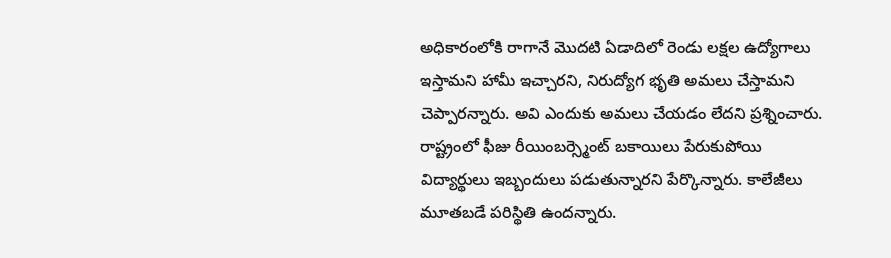అధికారంలోకి రాగానే మొదటి ఏడాదిలో రెండు లక్షల ఉద్యోగాలు ఇస్తామని హామీ ఇచ్చారని, నిరుద్యోగ భృతి అమలు చేస్తామని చెప్పారన్నారు. అవి ఎందుకు అమలు చేయడం లేదని ప్రశ్నించారు. రాష్ట్రంలో ఫీజు రీయింబర్స్మెంట్ బకాయిలు పేరుకుపోయి విద్యార్థులు ఇబ్బందులు పడుతున్నారని పేర్కొన్నారు. కాలేజీలు మూతబడే పరిస్థితి ఉందన్నారు.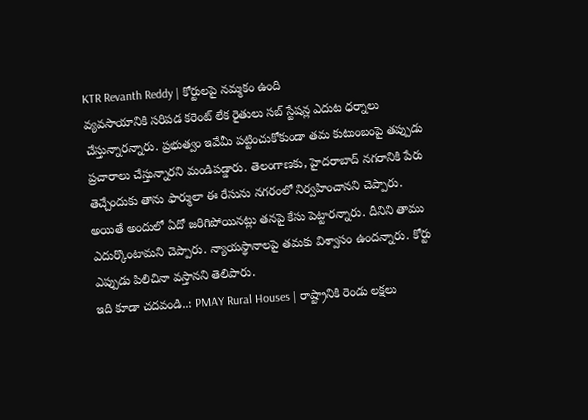KTR Revanth Reddy | కోర్టులపై నమ్మకం ఉంది
వ్యవసాయానికి సరిపడ కరెంట్ లేక రైతులు సబ్ స్టేషన్ల ఎదుట ధర్నాలు చేస్తున్నారన్నారు. ప్రభుత్వం ఇవేమీ పట్టించుకోకుండా తమ కుటుంబంపై తప్పుడు ప్రచారాలు చేస్తున్నారని మండిపడ్డారు. తెలంగాణకు, హైదరాబాద్ నగరానికి పేరు తెచ్చేందుకు తాను ఫార్ములా ఈ రేసును నగరంలో నిర్వహించానని చెప్పారు. అయితే అందులో ఏదో జరిగిపోయినట్లు తనపై కేసు పెట్టారన్నారు. దీనిని తాము ఎదుర్కొంటామని చెప్పారు. న్యాయస్థానాలపై తమకు విశ్వాసం ఉందన్నారు. కోర్టు ఎప్పుడు పిలిచినా వస్తానని తెలిపారు.
ఇది కూడా చదవండి..: PMAY Rural Houses | రాష్ట్రానికి రెండు లక్షలు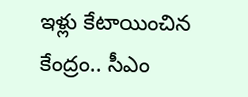ఇళ్లు కేటాయించిన కేంద్రం.. సీఎం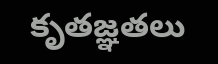కృతజ్ఞతలు